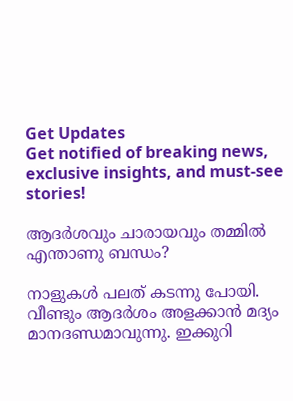Get Updates
Get notified of breaking news, exclusive insights, and must-see stories!

ആദര്‍ശവും ചാരായവും തമ്മില്‍ എന്താണു ബന്ധം?

നാളുകള്‍ പലത് കടന്നു പോയി. വീണ്ടും ആദര്‍ശം അളക്കാന്‍ മദ്യം മാനദണ്ഡമാവുന്നു. ഇക്കുറി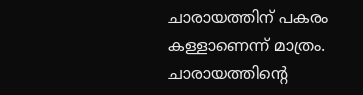ചാരായത്തിന് പകരം കള്ളാണെന്ന് മാത്രം. ചാരായത്തിന്റെ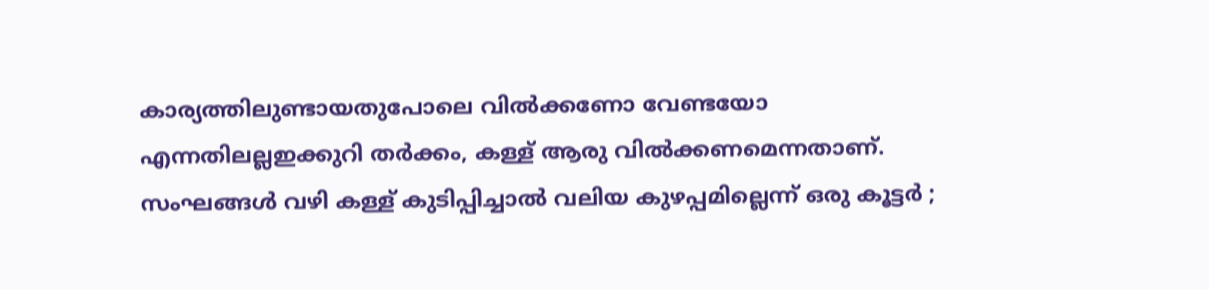കാര്യത്തിലുണ്ടായതുപോലെ വില്‍ക്കണോ വേണ്ടയോ എന്നതിലല്ലഇക്കുറി തര്‍ക്കം, കള്ള് ആരു വില്‍ക്കണമെന്നതാണ്. സംഘങ്ങള്‍ വഴി കള്ള് കുടിപ്പിച്ചാല്‍ വലിയ കുഴപ്പമില്ലെന്ന് ഒരു കൂട്ടര്‍ ;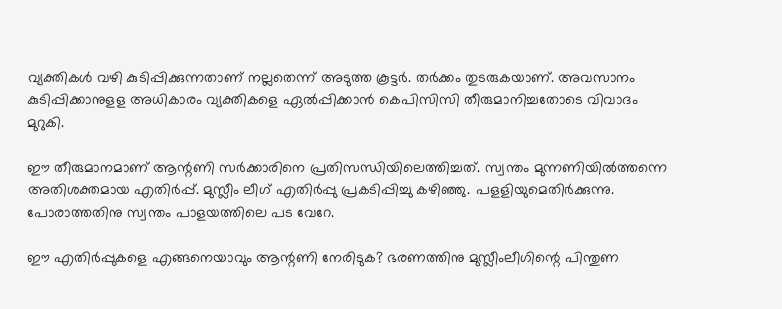വ്യക്തികള്‍ വഴി കുടിപ്പിക്കുന്നതാണ് നല്ലതെന്ന് അടുത്ത കൂട്ടര്‍. തര്‍ക്കം തുടരുകയാണ്. അവസാനം കുടിപ്പിക്കാനുളള അധികാരം വ്യക്തികളെ ഏല്‍പ്പിക്കാന്‍ കെപിസിസി തീരുമാനിച്ചതോടെ വിവാദം മുറുകി.

ഈ തീരുമാനമാണ് ആന്റണി സര്‍ക്കാരിനെ പ്രതിസന്ധിയിലെത്തിച്ചത്. സ്വന്തം മുന്നണിയില്‍ത്തന്നെ അതിശക്തമായ എതിര്‍പ്പ്. മുസ്ലീം ലീഗ് എതിര്‍പ്പു പ്രകടിപ്പിച്ചു കഴിഞ്ഞു. പളളിയുമെതിര്‍ക്കുന്നു. പോരാത്തതിനു സ്വന്തം പാളയത്തിലെ പട വേറേ.

ഈ എതിര്‍പ്പുകളെ എങ്ങനെയാവും ആന്റണി നേരിടുക? ഭരണത്തിനു മുസ്ലീംലീഗിന്റെ പിന്തുണ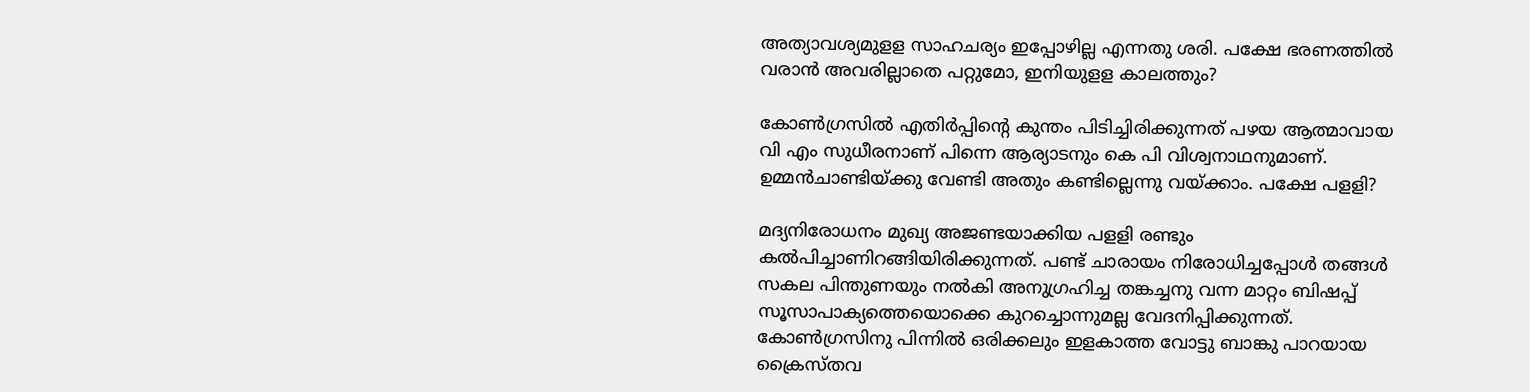അത്യാവശ്യമുളള സാഹചര്യം ഇപ്പോഴില്ല എന്നതു ശരി. പക്ഷേ ഭരണത്തില്‍ വരാന്‍ അവരില്ലാതെ പറ്റുമോ, ഇനിയുളള കാലത്തും?

കോണ്‍ഗ്രസില്‍ എതിര്‍പ്പിന്റെ കുന്തം പിടിച്ചിരിക്കുന്നത് പഴയ ആത്മാവായ വി എം സുധീരനാണ് പിന്നെ ആര്യാടനും കെ പി വിശ്വനാഥനുമാണ്. ഉമ്മന്‍ചാണ്ടിയ്ക്കു വേണ്ടി അതും കണ്ടില്ലെന്നു വയ്ക്കാം. പക്ഷേ പളളി?

മദ്യനിരോധനം മുഖ്യ അജണ്ടയാക്കിയ പളളി രണ്ടും കല്‍പിച്ചാണിറങ്ങിയിരിക്കുന്നത്. പണ്ട് ചാരായം നിരോധിച്ചപ്പോള്‍ തങ്ങള്‍ സകല പിന്തുണയും നല്‍കി അനുഗ്രഹിച്ച തങ്കച്ചനു വന്ന മാറ്റം ബിഷപ്പ് സൂസാപാക്യത്തെയൊക്കെ കുറച്ചൊന്നുമല്ല വേദനിപ്പിക്കുന്നത്. കോണ്‍ഗ്രസിനു പിന്നില്‍ ഒരിക്കലും ഇളകാത്ത വോട്ടു ബാങ്കു പാറയായ ക്രൈസ്തവ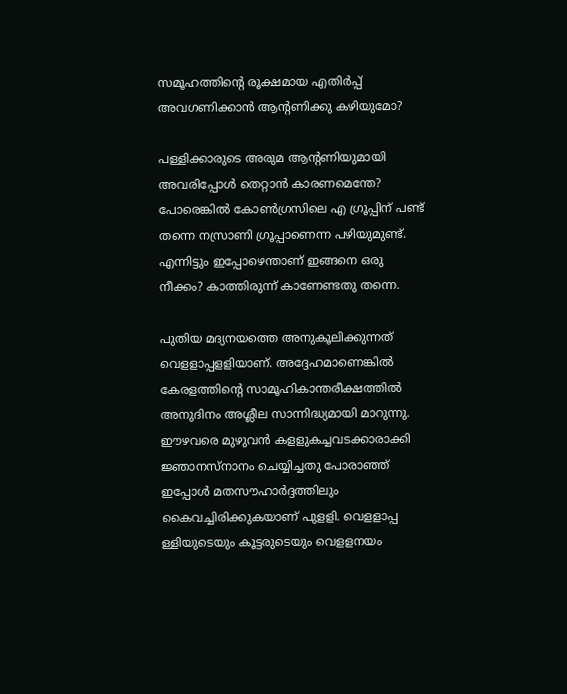സമൂഹത്തിന്റെ രൂക്ഷമായ എതിര്‍പ്പ് അവഗണിക്കാന്‍ ആന്റണിക്കു കഴിയുമോ?

പള്ളിക്കാരുടെ അരുമ ആന്റണിയുമായി അവരിപ്പോള്‍ തെറ്റാന്‍ കാരണമെന്തേ? പോരെങ്കില്‍ കോണ്‍ഗ്രസിലെ എ ഗ്രൂപ്പിന് പണ്ട് തന്നെ നസ്രാണി ഗ്രൂപ്പാണെന്ന പഴിയുമുണ്ട്. എന്നിട്ടും ഇപ്പോഴെന്താണ് ഇങ്ങനെ ഒരു നീക്കം? കാത്തിരുന്ന് കാണേണ്ടതു തന്നെ.

പുതിയ മദ്യനയത്തെ അനുകൂലിക്കുന്നത് വെളളാപ്പളളിയാണ്. അദ്ദേഹമാണെങ്കില്‍ കേരളത്തിന്റെ സാമൂഹികാന്തരീക്ഷത്തില്‍ അനുദിനം അശ്ലീല സാന്നിദ്ധ്യമായി മാറുന്നു. ഈഴവരെ മുഴുവന്‍ കളളുകച്ചവടക്കാരാക്കി ജ്ഞാനസ്നാനം ചെയ്യിച്ചതു പോരാഞ്ഞ് ഇപ്പോള്‍ മതസൗഹാര്‍ദ്ദത്തിലും കൈവച്ചിരിക്കുകയാണ് പുളളി. വെളളാപ്പ ള്ളിയുടെയും കൂട്ടരുടെയും വെളളനയം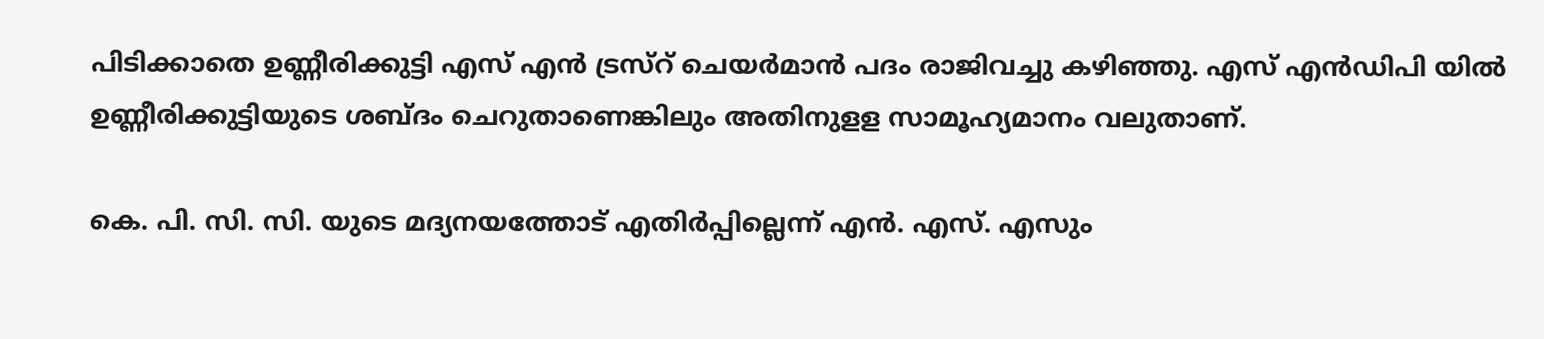പിടിക്കാതെ ഉണ്ണീരിക്കുട്ടി എസ് എന്‍ ട്രസ്റ് ചെയര്‍മാന്‍ പദം രാജിവച്ചു കഴിഞ്ഞു. എസ് എന്‍ഡിപി യില്‍ ഉണ്ണീരിക്കുട്ടിയുടെ ശബ്ദം ചെറുതാണെങ്കിലും അതിനുളള സാമൂഹ്യമാനം വലുതാണ്.

കെ. പി. സി. സി. യുടെ മദ്യനയത്തോട് എതിര്‍പ്പില്ലെന്ന് എന്‍. എസ്. എസും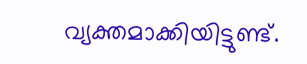വ്യക്തമാക്കിയിട്ടുണ്ട്.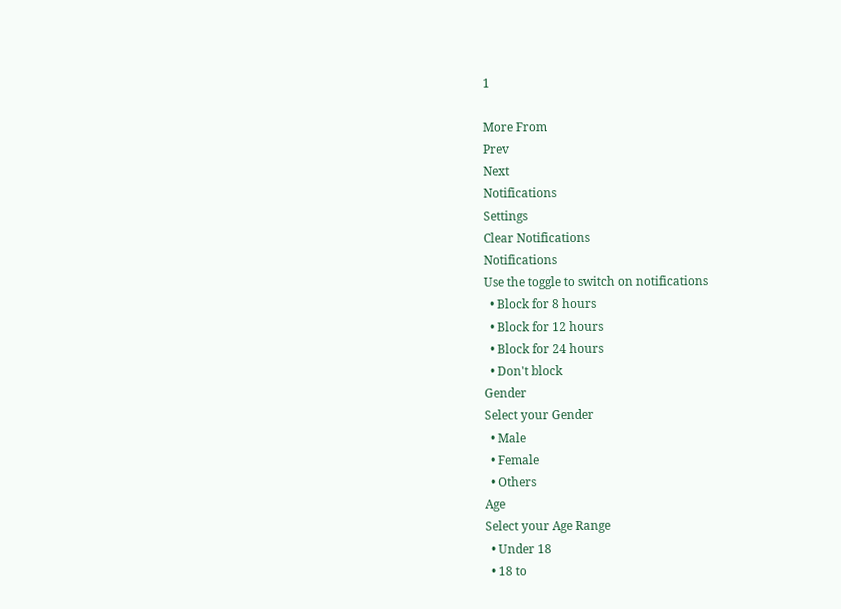1

More From
Prev
Next
Notifications
Settings
Clear Notifications
Notifications
Use the toggle to switch on notifications
  • Block for 8 hours
  • Block for 12 hours
  • Block for 24 hours
  • Don't block
Gender
Select your Gender
  • Male
  • Female
  • Others
Age
Select your Age Range
  • Under 18
  • 18 to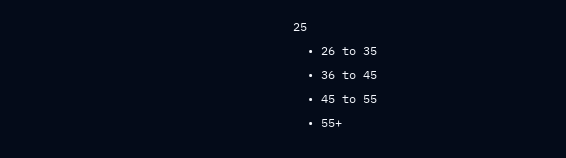25
  • 26 to 35
  • 36 to 45
  • 45 to 55
  • 55+